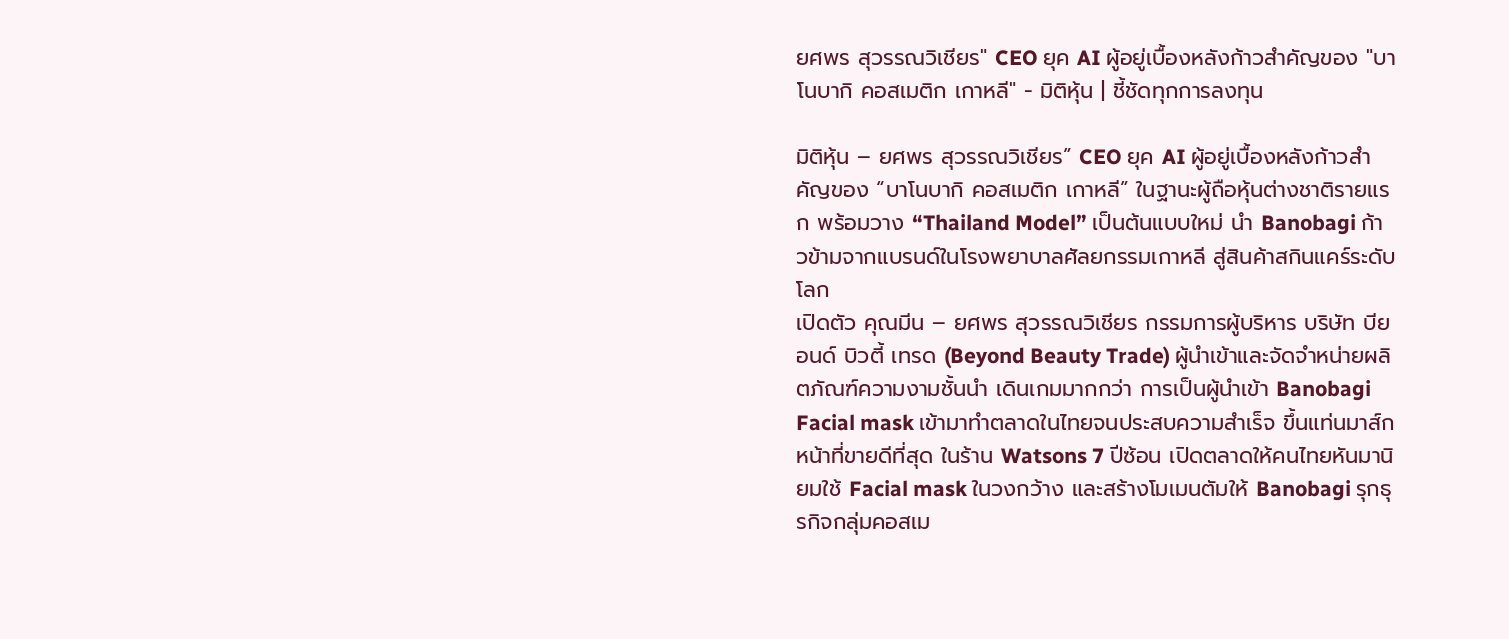ยศพร สุวรรณวิเชียร" CEO ยุค AI ผู้อยู่เบื้องหลังก้าวสำคัญของ "บาโนบากิ คอสเมติก เกาหลี" - มิติหุ้น | ชี้ชัดทุกการลงทุน

มิติหุ้น – ยศพร สุวรรณวิเชียร” CEO ยุค AI ผู้อยู่เบื้องหลังก้าวสำคัญของ “บาโนบากิ คอสเมติก เกาหลี” ในฐานะผู้ถือหุ้นต่างชาติรายแรก พร้อมวาง “Thailand Model” เป็นต้นแบบใหม่ นำ Banobagi ก้าวข้ามจากแบรนด์ในโรงพยาบาลศัลยกรรมเกาหลี สู่สินค้าสกินแคร์ระดับโลก
เปิดตัว คุณมีน – ยศพร สุวรรณวิเชียร กรรมการผู้บริหาร บริษัท บียอนด์ บิวตี้ เทรด (Beyond Beauty Trade) ผู้นำเข้าและจัดจำหน่ายผลิตภัณฑ์ความงามชั้นนำ เดินเกมมากกว่า การเป็นผู้นำเข้า Banobagi Facial mask เข้ามาทำตลาดในไทยจนประสบความสำเร็จ ขึ้นแท่นมาส์กหน้าที่ขายดีที่สุด ในร้าน Watsons 7 ปีซ้อน เปิดตลาดให้คนไทยหันมานิยมใช้ Facial mask ในวงกว้าง และสร้างโมเมนตัมให้ Banobagi รุกธุรกิจกลุ่มคอสเม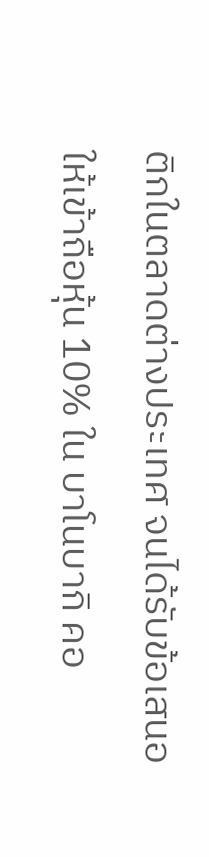ติกในตลาดต่างประเทศ จนได้รับข้อเสนอให้เข้าถือหุ้น 10% ใน บาโนบากิ คอ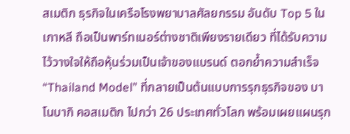สเมติก ธุรกิจในเครือโรงพยาบาลศัลยกรรม อันดับ Top 5 ในเกาหลี ถือเป็นพาร์ทเนอร์ต่างชาติเพียงรายเดียว ที่ได้รับความไว้วางใจให้ถือหุ้นร่วมเป็นเจ้าของแบรนด์ ตอกย้ำความสำเร็จ “Thailand Model” ที่กลายเป็นต้นแบบการรุกธุรกิจของ บาโนบากิ คอสเมติก ไปกว่า 26 ประเทศทั่วโลก พร้อมเผยแผนรุก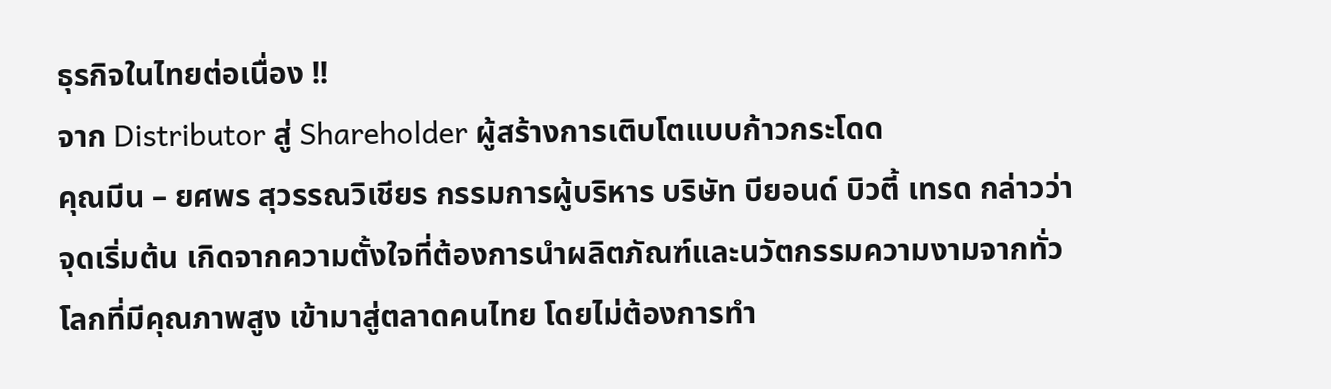ธุรกิจในไทยต่อเนื่อง !!
จาก Distributor สู่ Shareholder ผู้สร้างการเติบโตแบบก้าวกระโดด
คุณมีน – ยศพร สุวรรณวิเชียร กรรมการผู้บริหาร บริษัท บียอนด์ บิวตี้ เทรด กล่าวว่า จุดเริ่มต้น เกิดจากความตั้งใจที่ต้องการนำผลิตภัณฑ์และนวัตกรรมความงามจากทั่วโลกที่มีคุณภาพสูง เข้ามาสู่ตลาดคนไทย โดยไม่ต้องการทำ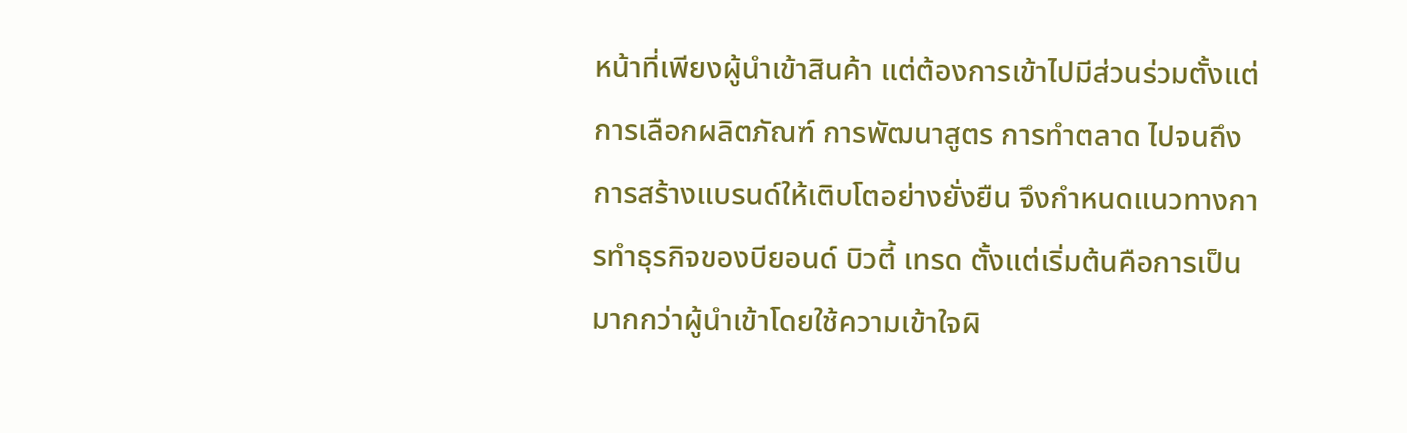หน้าที่เพียงผู้นำเข้าสินค้า แต่ต้องการเข้าไปมีส่วนร่วมตั้งแต่การเลือกผลิตภัณฑ์ การพัฒนาสูตร การทำตลาด ไปจนถึงการสร้างแบรนด์ให้เติบโตอย่างยั่งยืน จึงกำหนดแนวทางการทำธุรกิจของบียอนด์ บิวตี้ เทรด ตั้งแต่เริ่มต้นคือการเป็นมากกว่าผู้นำเข้าโดยใช้ความเข้าใจผิ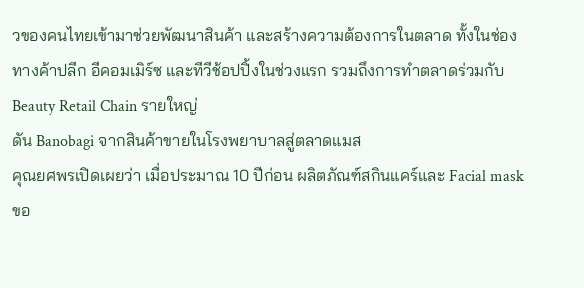วของคนไทยเข้ามาช่วยพัฒนาสินค้า และสร้างความต้องการในตลาด ทั้งในช่องทางค้าปลีก อีคอมเมิร์ซ และทีวีช้อปปิ้งในช่วงแรก รวมถึงการทำตลาดร่วมกับ Beauty Retail Chain รายใหญ่
ดัน Banobagi จากสินค้าขายในโรงพยาบาลสู่ตลาดแมส
คุณยศพรเปิดเผยว่า เมื่อประมาณ 10 ปีก่อน ผลิตภัณฑ์สกินแคร์และ Facial mask ขอ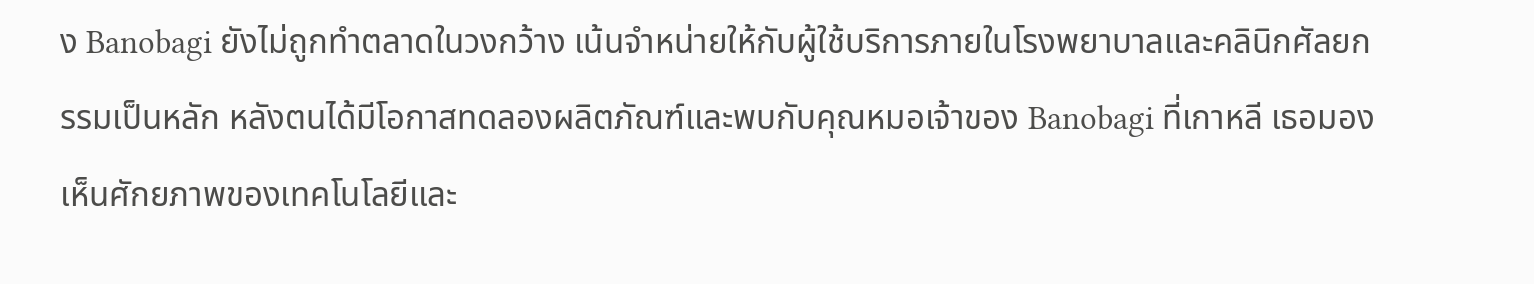ง Banobagi ยังไม่ถูกทำตลาดในวงกว้าง เน้นจำหน่ายให้กับผู้ใช้บริการภายในโรงพยาบาลและคลินิกศัลยกรรมเป็นหลัก หลังตนได้มีโอกาสทดลองผลิตภัณฑ์และพบกับคุณหมอเจ้าของ Banobagi ที่เกาหลี เธอมองเห็นศักยภาพของเทคโนโลยีและ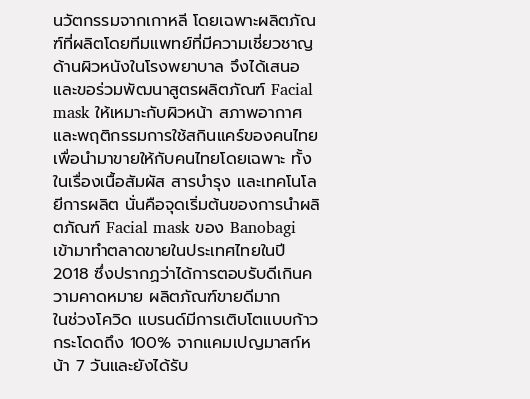นวัตกรรมจากเกาหลี โดยเฉพาะผลิตภัณฑ์ที่ผลิตโดยทีมแพทย์ที่มีความเชี่ยวชาญด้านผิวหนังในโรงพยาบาล จึงได้เสนอและขอร่วมพัฒนาสูตรผลิตภัณฑ์ Facial mask ให้เหมาะกับผิวหน้า สภาพอากาศและพฤติกรรมการใช้สกินแคร์ของคนไทย เพื่อนำมาขายให้กับคนไทยโดยเฉพาะ ทั้งในเรื่องเนื้อสัมผัส สารบำรุง และเทคโนโลยีการผลิต นั่นคือจุดเริ่มต้นของการนำผลิตภัณฑ์ Facial mask ของ Banobagi เข้ามาทำตลาดขายในประเทศไทยในปี 2018 ซึ่งปรากฏว่าได้การตอบรับดีเกินความคาดหมาย ผลิตภัณฑ์ขายดีมาก
ในช่วงโควิด แบรนด์มีการเติบโตแบบก้าวกระโดดถึง 100% จากแคมเปญมาสก์หน้า 7 วันและยังได้รับ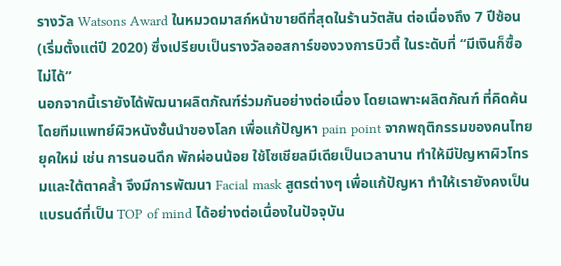รางวัล Watsons Award ในหมวดมาสก์หน้าขายดีที่สุดในร้านวัตสัน ต่อเนื่องถึง 7 ปีซ้อน (เริ่มตั้งแต่ปี 2020) ซึ่งเปรียบเป็นรางวัลออสการ์ของวงการบิวตี้ ในระดับที่ “มีเงินก็ซื้อไม่ได้”
นอกจากนี้เรายังได้พัฒนาผลิตภัณฑ์ร่วมกันอย่างต่อเนื่อง โดยเฉพาะผลิตภัณฑ์ ที่คิดค้นโดยทีมแพทย์ผิวหนังชั้นนำของโลก เพื่อแก้ปัญหา pain point จากพฤติกรรมของคนไทยยุคใหม่ เช่น การนอนดึก พักผ่อนน้อย ใช้โซเชียลมีเดียเป็นเวลานาน ทำให้มีปัญหาผิวโทรมและใต้ตาคล้ำ จึงมีการพัฒนา Facial mask สูตรต่างๆ เพื่อแก้ปัญหา ทำให้เรายังคงเป็นแบรนด์ที่เป็น TOP of mind ได้อย่างต่อเนื่องในปัจจุบัน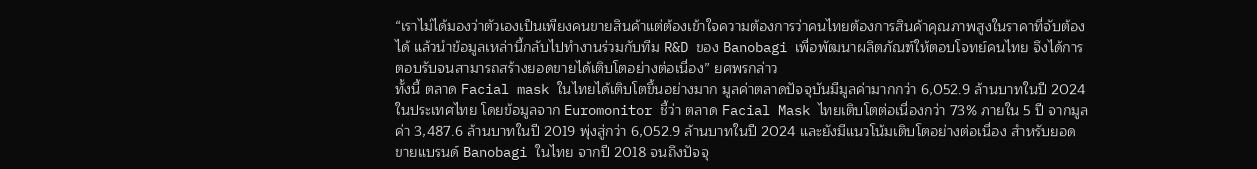“เราไม่ได้มองว่าตัวเองเป็นเพียงคนขายสินค้าแต่ต้องเข้าใจความต้องการว่าคนไทยต้องการสินค้าคุณภาพสูงในราคาที่จับต้องได้ แล้วนำข้อมูลเหล่านี้กลับไปทำงานร่วมกับทีม R&D ของ Banobagi เพื่อพัฒนาผลิตภัณฑ์ให้ตอบโจทย์คนไทย จึงได้การตอบรับจนสามารถสร้างยอดขายได้เติบโตอย่างต่อเนื่อง” ยศพรกล่าว
ทั้งนี้ ตลาด Facial mask ในไทยได้เติบโตขึ้นอย่างมาก มูลค่าตลาดปัจจุบันมีมูลค่ามากกว่า 6,052.9 ล้านบาทในปี 2024 ในประเทศไทย โดยข้อมูลจาก Euromonitor ชี้ว่า ตลาด Facial Mask ไทยเติบโตต่อเนื่องกว่า 73% ภายใน 5 ปี จากมูลค่า 3,487.6 ล้านบาทในปี 2019 พุ่งสู่กว่า 6,052.9 ล้านบาทในปี 2024 และยังมีแนวโน้มเติบโตอย่างต่อเนื่อง สำหรับยอดขายแบรนด์ Banobagi ในไทย จากปี 2018 จนถึงปัจจุ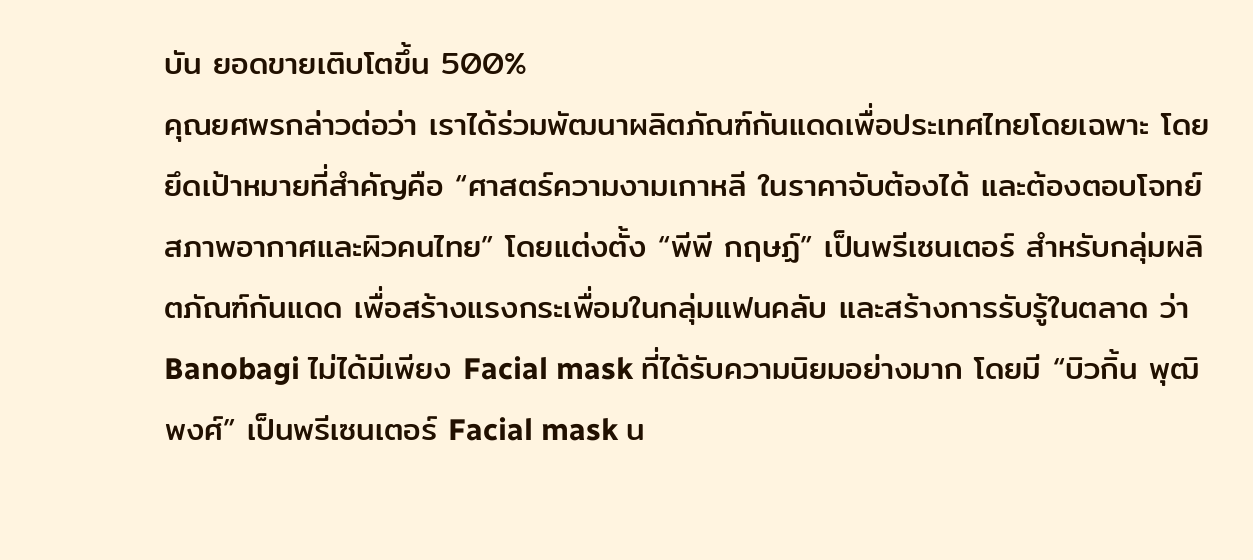บัน ยอดขายเติบโตขึ้น 500%
คุณยศพรกล่าวต่อว่า เราได้ร่วมพัฒนาผลิตภัณฑ์กันแดดเพื่อประเทศไทยโดยเฉพาะ โดยยึดเป้าหมายที่สำคัญคือ “ศาสตร์ความงามเกาหลี ในราคาจับต้องได้ และต้องตอบโจทย์สภาพอากาศและผิวคนไทย” โดยแต่งตั้ง “พีพี กฤษฏ์” เป็นพรีเซนเตอร์ สำหรับกลุ่มผลิตภัณฑ์กันแดด เพื่อสร้างแรงกระเพื่อมในกลุ่มแฟนคลับ และสร้างการรับรู้ในตลาด ว่า Banobagi ไม่ได้มีเพียง Facial mask ที่ได้รับความนิยมอย่างมาก โดยมี “บิวกิ้น พุฒิพงศ์” เป็นพรีเซนเตอร์ Facial mask น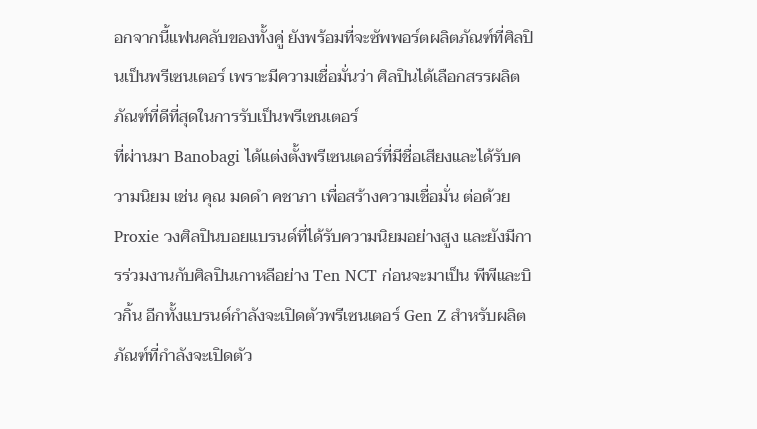อกจากนี้แฟนคลับของทั้งคู่ ยังพร้อมที่จะซัพพอร์ตผลิตภัณฑ์ที่ศิลปินเป็นพรีเซนเตอร์ เพราะมีความเชื่อมั่นว่า ศิลปินได้เลือกสรรผลิตภัณฑ์ที่ดีที่สุดในการรับเป็นพรีเซนเตอร์
ที่ผ่านมา Banobagi ได้แต่งตั้งพรีเซนเตอร์ที่มีชื่อเสียงและได้รับความนิยม เช่น คุณ มดดำ คชาภา เพื่อสร้างความเชื่อมั่น ต่อด้วย Proxie วงศิลปินบอยแบรนด์ที่ได้รับความนิยมอย่างสูง และยังมีการร่วมงานกับศิลปินเกาหลีอย่าง Ten NCT ก่อนจะมาเป็น พีพีและบิวกิ้น อีกทั้งแบรนด์กำลังจะเปิดตัวพรีเซนเตอร์ Gen Z สำหรับผลิตภัณฑ์ที่กำลังจะเปิดตัว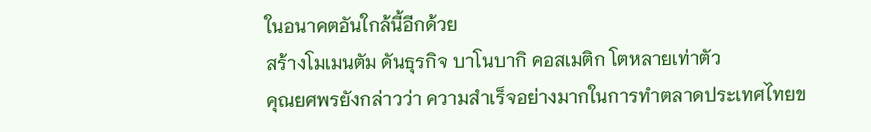ในอนาคตอันใกล้นี้อีกด้วย
สร้างโมเมนตัม ดันธุรกิจ บาโนบากิ คอสเมติก โตหลายเท่าตัว
คุณยศพรยังกล่าวว่า ความสำเร็จอย่างมากในการทำตลาดประเทศไทยข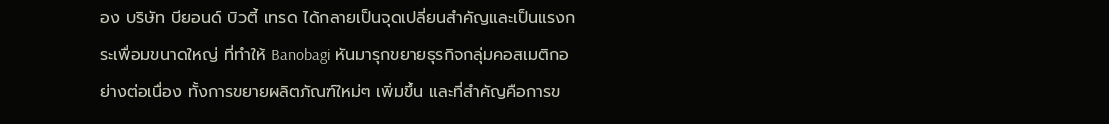อง บริษัท บียอนด์ บิวตี้ เทรด ได้กลายเป็นจุดเปลี่ยนสำคัญและเป็นแรงกระเพื่อมขนาดใหญ่ ที่ทำให้ Banobagi หันมารุกขยายธุรกิจกลุ่มคอสเมติกอย่างต่อเนื่อง ทั้งการขยายผลิตภัณฑ์ใหม่ๆ เพิ่มขึ้น และที่สำคัญคือการข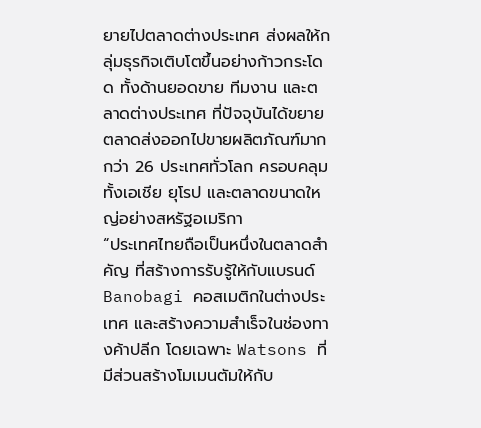ยายไปตลาดต่างประเทศ ส่งผลให้กลุ่มธุรกิจเติบโตขึ้นอย่างก้าวกระโดด ทั้งด้านยอดขาย ทีมงาน และตลาดต่างประเทศ ที่ปัจจุบันได้ขยายตลาดส่งออกไปขายผลิตภัณฑ์มากกว่า 26 ประเทศทั่วโลก ครอบคลุมทั้งเอเชีย ยุโรป และตลาดขนาดใหญ่อย่างสหรัฐอเมริกา
“ประเทศไทยถือเป็นหนึ่งในตลาดสำคัญ ที่สร้างการรับรู้ให้กับแบรนด์ Banobagi คอสเมติกในต่างประเทศ และสร้างความสำเร็จในช่องทางค้าปลีก โดยเฉพาะ Watsons ที่มีส่วนสร้างโมเมนตัมให้กับ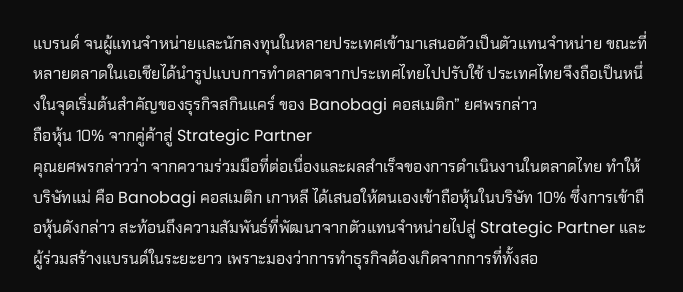แบรนด์ จนผู้แทนจำหน่ายและนักลงทุนในหลายประเทศเข้ามาเสนอตัวเป็นตัวแทนจำหน่าย ขณะที่หลายตลาดในเอเชียได้นำรูปแบบการทำตลาดจากประเทศไทยไปปรับใช้ ประเทศไทยจึงถือเป็นหนึ่งในจุดเริ่มต้นสำคัญของธุรกิจสกินแคร์ ของ Banobagi คอสเมติก” ยศพรกล่าว
ถือหุ้น 10% จากคู่ค้าสู่ Strategic Partner
คุณยศพรกล่าวว่า จากความร่วมมือที่ต่อเนื่องและผลสำเร็จของการดำเนินงานในตลาดไทย ทำให้บริษัทแม่ คือ Banobagi คอสเมติก เกาหลี ได้เสนอให้ตนเองเข้าถือหุ้นในบริษัท 10% ซึ่งการเข้าถือหุ้นดังกล่าว สะท้อนถึงความสัมพันธ์ที่พัฒนาจากตัวแทนจำหน่ายไปสู่ Strategic Partner และผู้ร่วมสร้างแบรนด์ในระยะยาว เพราะมองว่าการทำธุรกิจต้องเกิดจากการที่ทั้งสอ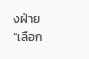งฝ่าย “เลือก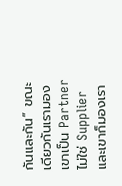กันและกัน” ขณะเดียวกันเรามองเขาเป็น Partner ไม่ใช่ Supplier และเขาก็มองเรา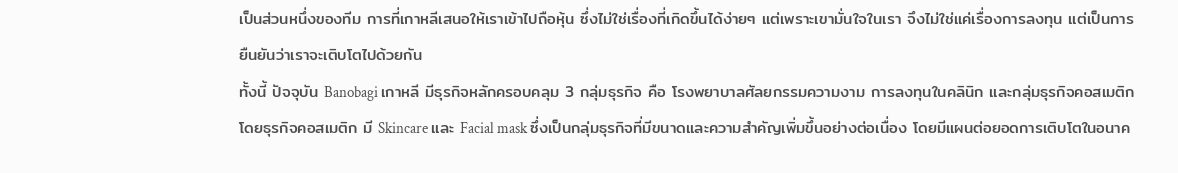เป็นส่วนหนึ่งของทีม การที่เกาหลีเสนอให้เราเข้าไปถือหุ้น ซึ่งไม่ใช่เรื่องที่เกิดขึ้นได้ง่ายๆ แต่เพราะเขามั่นใจในเรา จึงไม่ใช่แค่เรื่องการลงทุน แต่เป็นการยืนยันว่าเราจะเติบโตไปด้วยกัน
ทั้งนี้ ปัจจุบัน Banobagi เกาหลี มีธุรกิจหลักครอบคลุม 3 กลุ่มธุรกิจ คือ โรงพยาบาลศัลยกรรมความงาม การลงทุนในคลินิก และกลุ่มธุรกิจคอสเมติก โดยธุรกิจคอสเมติก มี Skincare และ Facial mask ซึ่งเป็นกลุ่มธุรกิจที่มีขนาดและความสำคัญเพิ่มขึ้นอย่างต่อเนื่อง โดยมีแผนต่อยอดการเติบโตในอนาค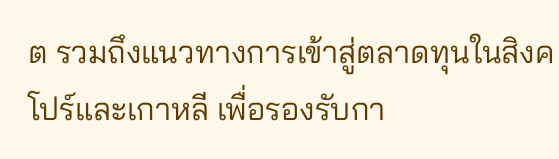ต รวมถึงแนวทางการเข้าสู่ตลาดทุนในสิงคโปร์และเกาหลี เพื่อรองรับกา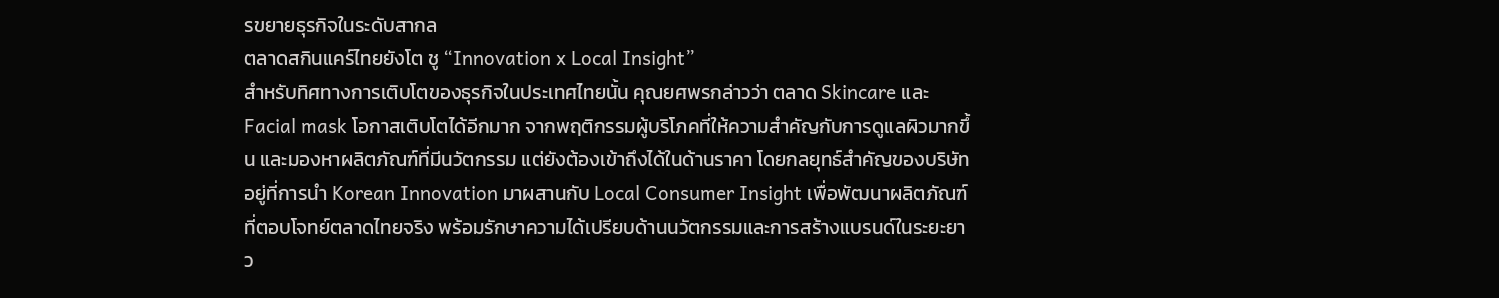รขยายธุรกิจในระดับสากล
ตลาดสกินแคร์ไทยยังโต ชู “Innovation x Local Insight”
สำหรับทิศทางการเติบโตของธุรกิจในประเทศไทยนั้น คุณยศพรกล่าวว่า ตลาด Skincare และ Facial mask โอกาสเติบโตได้อีกมาก จากพฤติกรรมผู้บริโภคที่ให้ความสำคัญกับการดูแลผิวมากขึ้น และมองหาผลิตภัณฑ์ที่มีนวัตกรรม แต่ยังต้องเข้าถึงได้ในด้านราคา โดยกลยุทธ์สำคัญของบริษัท อยู่ที่การนำ Korean Innovation มาผสานกับ Local Consumer Insight เพื่อพัฒนาผลิตภัณฑ์ที่ตอบโจทย์ตลาดไทยจริง พร้อมรักษาความได้เปรียบด้านนวัตกรรมและการสร้างแบรนด์ในระยะยาว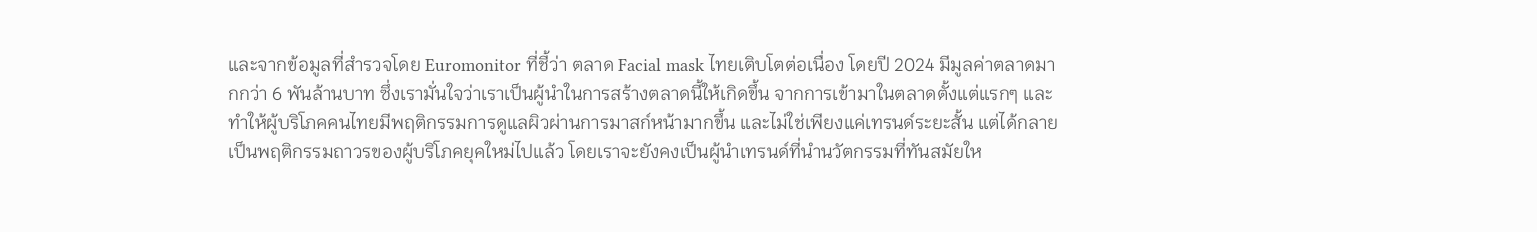และจากข้อมูลที่สำรวจโดย Euromonitor ที่ชี้ว่า ตลาด Facial mask ไทยเติบโตต่อเนื่อง โดยปี 2024 มีมูลค่าตลาดมากกว่า 6 พันล้านบาท ซึ่งเรามั่นใจว่าเราเป็นผู้นำในการสร้างตลาดนี้ให้เกิดขึ้น จากการเข้ามาในตลาดตั้งแต่แรกๆ และทำให้ผู้บริโภคคนไทยมีพฤติกรรมการดูแลผิวผ่านการมาสก์หน้ามากขึ้น และไม่ใช่เพียงแค่เทรนด์ระยะสั้น แต่ได้กลายเป็นพฤติกรรมถาวรของผู้บริโภคยุคใหม่ไปแล้ว โดยเราจะยังคงเป็นผู้นำเทรนด์ที่นำนวัตกรรมที่ทันสมัยให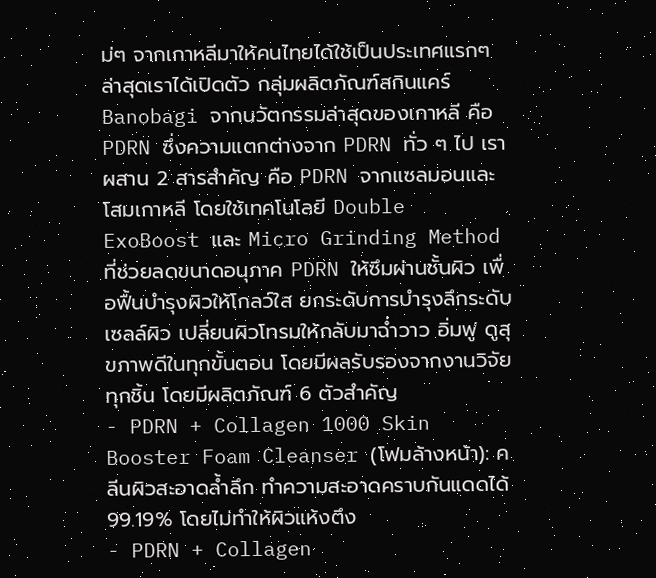ม่ๆ จากเกาหลีมาให้คนไทยได้ใช้เป็นประเทศแรกๆ
ล่าสุดเราได้เปิดตัว กลุ่มผลิตภัณฑ์สกินแคร์ Banobagi จากนวัตกรรมล่าสุดของเกาหลี คือ PDRN ซึ่งความแตกต่างจาก PDRN ทั่ว ๆ ไป เราผสาน 2 สารสำคัญ คือ PDRN จากแซลมอนและโสมเกาหลี โดยใช้เทคโนโลยี Double ExoBoost และ Micro Grinding Method ที่ช่วยลดขนาดอนุภาค PDRN ให้ซึมผ่านชั้นผิว เพื่อฟื้นบำรุงผิวให้โกลว์ใส ยกระดับการบำรุงลึกระดับเซลล์ผิว เปลี่ยนผิวโทรมให้กลับมาฉ่ำวาว อิ่มฟู ดูสุขภาพดีในทุกขั้นตอน โดยมีผลรับรองจากงานวิจัยทุกชิ้น โดยมีผลิตภัณฑ์ 6 ตัวสำคัญ
- PDRN + Collagen 1000 Skin Booster Foam Cleanser (โฟมล้างหน้า): คลีนผิวสะอาดล้ำลึก ทำความสะอาดคราบกันแดดได้ 99.19% โดยไม่ทำให้ผิวแห้งตึง
- PDRN + Collagen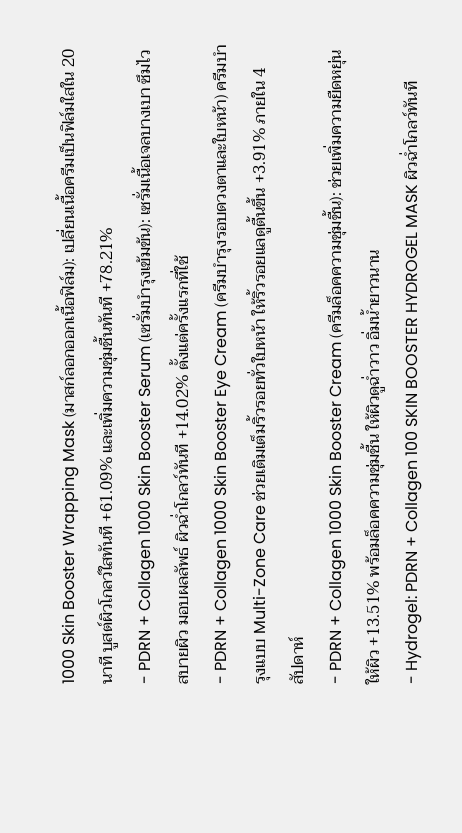1000 Skin Booster Wrapping Mask (มาสก์ลอกออกเนื้อฟิล์ม): เปลี่ยนเนื้อครีมเป็นฟิล์มใสใน 20 นาที บูสต์ผิวโกลว์ใสทันที +61.09% และเพิ่มความชุ่มชื้นทันที +78.21%
- PDRN + Collagen 1000 Skin Booster Serum (เซรั่มบำรุงเข้มข้น): เซรั่มเนื้อเจลบางเบา ซึมไว สบายผิว มอบผลลัพธ์ ผิวฉ่ำโกลว์ทันที +14.02% ตั้งแต่ครั้งแรกที่ใช้
- PDRN + Collagen 1000 Skin Booster Eye Cream (ครีมบำรุงรอบดวงตาและใบหน้า) ครีมบำรุงแบบ Multi-Zone Care ช่วยเติมเต็มริ้วรอยทั่วใบหน้า ให้ริ้วรอยแลดูตื้นขึ้น +3.91% ภายใน 4 สัปดาห์
- PDRN + Collagen 1000 Skin Booster Cream (ครีมล็อคความชุ่มชื้น): ช่วยเพิ่มความยืดหยุ่นให้ผิว +13.51% พร้อมล็อคความชุ่มชื้น ให้ผิวดูฉ่ำวาว อิ่มน้ำยาวนาน
- Hydrogel: PDRN + Collagen 100 SKIN BOOSTER HYDROGEL MASK ผิวฉ่ำโกลว์ทันที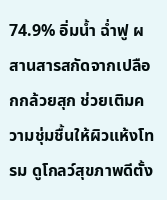74.9% อิ่มน้ำ ฉ่ำฟู ผสานสารสกัดจากเปลือกกล้วยสุก ช่วยเติมความชุ่มชื้นให้ผิวแห้งโทรม ดูโกลว์สุขภาพดีตั้ง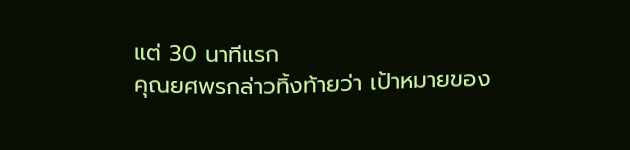แต่ 30 นาทีแรก
คุณยศพรกล่าวทิ้งท้ายว่า เป้าหมายของ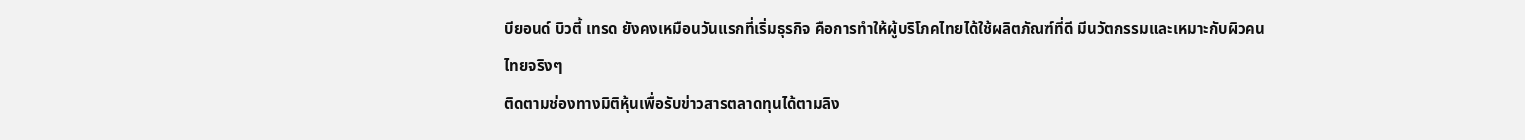บียอนด์ บิวตี้ เทรด ยังคงเหมือนวันแรกที่เริ่มธุรกิจ คือการทำให้ผู้บริโภคไทยได้ใช้ผลิตภัณฑ์ที่ดี มีนวัตกรรมและเหมาะกับผิวคนไทยจริงๆ
ติดตามช่องทางมิติหุ้นเพื่อรับข่าวสารตลาดทุนได้ตามลิง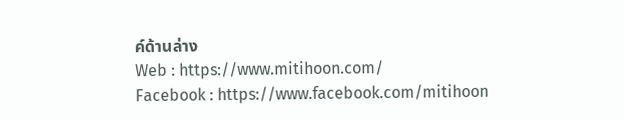ค์ด้านล่าง
Web : https://www.mitihoon.com/
Facebook : https://www.facebook.com/mitihoon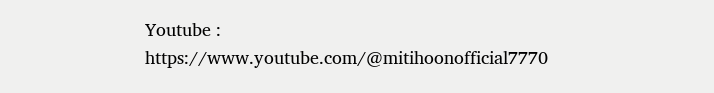Youtube : https://www.youtube.com/@mitihoonofficial7770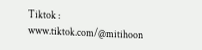Tiktok : www.tiktok.com/@mitihoon